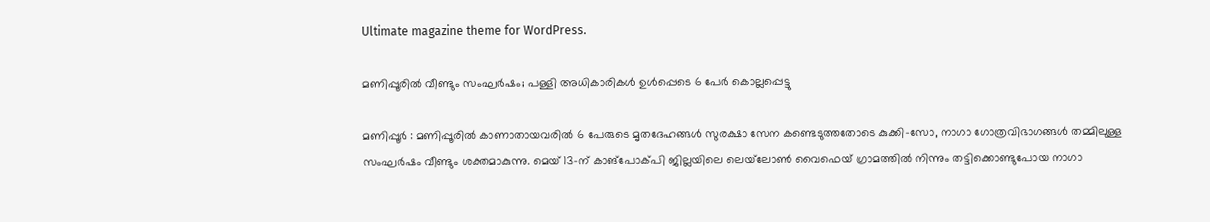Ultimate magazine theme for WordPress.

മണിപ്പൂരിൽ വീണ്ടും സംഘർഷം; പള്ളി അധികാരികൾ ഉൾപ്പെടെ 6 പേർ കൊല്ലപ്പെട്ടു

മണിപ്പൂർ : മണിപ്പൂരിൽ കാണാതായവരിൽ 6 പേരുടെ മൃതദേഹങ്ങൾ സുരക്ഷാ സേന കണ്ടെടുത്തതോടെ കുക്കി-സോ, നാഗാ ഗോത്രവിഭാഗങ്ങൾ തമ്മിലുള്ള സംഘർഷം വീണ്ടും ശക്തമാകുന്നു. മെയ് 13-ന് കാങ്‌പോക്പി ജില്ലയിലെ ലെയ്‌ലോൺ വൈഫെയ് ഗ്രാമത്തിൽ നിന്നും തട്ടിക്കൊണ്ടുപോയ നാഗാ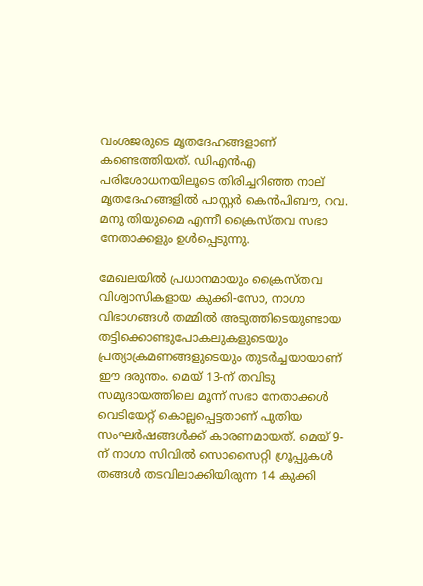വംശജരുടെ മൃതദേഹങ്ങളാണ് കണ്ടെത്തിയത്. ഡിഎൻഎ പരിശോധനയിലൂടെ തിരിച്ചറിഞ്ഞ നാല് മൃതദേഹങ്ങളിൽ പാസ്റ്റർ കെൻപിബൗ, റവ. മനു തിയുമൈ എന്നീ ക്രൈസ്തവ സഭാ നേതാക്കളും ഉൾപ്പെടുന്നു.

മേഖലയിൽ പ്രധാനമായും ക്രൈസ്തവ വിശ്വാസികളായ കുക്കി-സോ, നാഗാ വിഭാഗങ്ങൾ തമ്മിൽ അടുത്തിടെയുണ്ടായ തട്ടിക്കൊണ്ടുപോകലുകളുടെയും പ്രത്യാക്രമണങ്ങളുടെയും തുടർച്ചയായാണ് ഈ ദരുന്തം. മെയ് 13-ന് തവിടു സമുദായത്തിലെ മൂന്ന് സഭാ നേതാക്കൾ വെടിയേറ്റ് കൊല്ലപ്പെട്ടതാണ് പുതിയ സംഘർഷങ്ങൾക്ക് കാരണമായത്. മെയ് 9-ന് നാഗാ സിവിൽ സൊസൈറ്റി ഗ്രൂപ്പുകൾ തങ്ങൾ തടവിലാക്കിയിരുന്ന 14 കുക്കി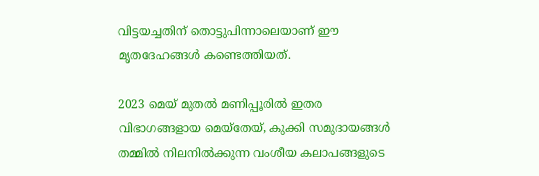വിട്ടയച്ചതിന് തൊട്ടുപിന്നാലെയാണ് ഈ മൃതദേഹങ്ങൾ കണ്ടെത്തിയത്.

2023 മെയ് മുതൽ മണിപ്പൂരിൽ ഇതര വിഭാഗങ്ങളായ മെയ്തേയ്, കുക്കി സമുദായങ്ങൾ തമ്മിൽ നിലനിൽക്കുന്ന വംശീയ കലാപങ്ങളുടെ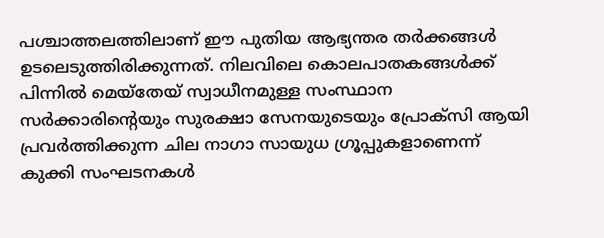പശ്ചാത്തലത്തിലാണ് ഈ പുതിയ ആഭ്യന്തര തർക്കങ്ങൾ ഉടലെടുത്തിരിക്കുന്നത്. നിലവിലെ കൊലപാതകങ്ങൾക്ക് പിന്നിൽ മെയ്തേയ് സ്വാധീനമുള്ള സംസ്ഥാന സർക്കാരിന്റെയും സുരക്ഷാ സേനയുടെയും പ്രോക്സി ആയി പ്രവർത്തിക്കുന്ന ചില നാഗാ സായുധ ഗ്രൂപ്പുകളാണെന്ന് കുക്കി സംഘടനകൾ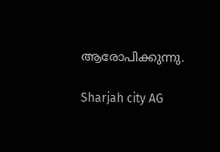ആരോപിക്കുന്നു.

Sharjah city AG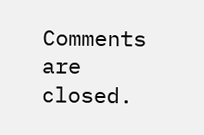Comments are closed.